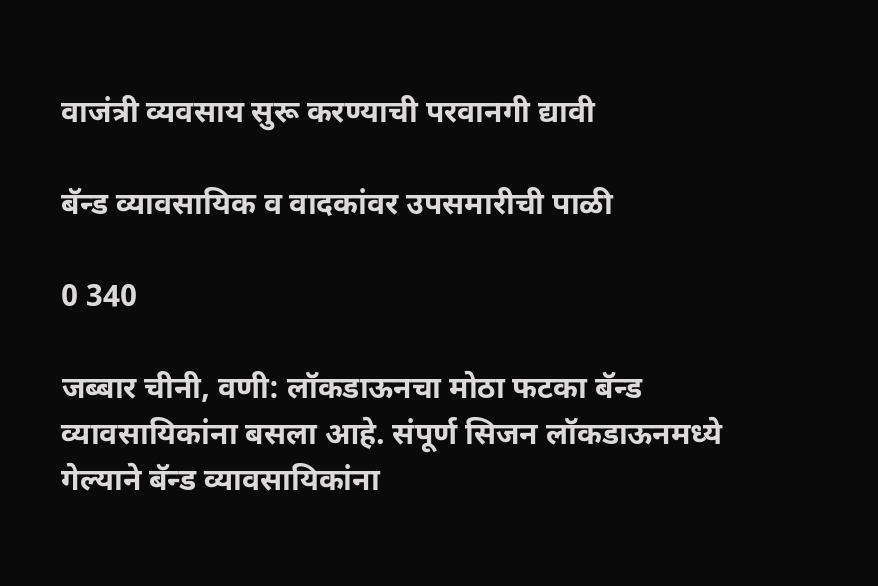वाजंत्री व्यवसाय सुरू करण्याची परवानगी द्यावी

बॅन्ड व्यावसायिक व वादकांवर उपसमारीची पाळी

0 340

जब्बार चीनी, वणी: लॉकडाऊनचा मोठा फटका बॅन्ड व्यावसायिकांना बसला आहे. संपूर्ण सिजन लॉकडाऊनमध्ये गेल्याने बॅन्ड व्यावसायिकांना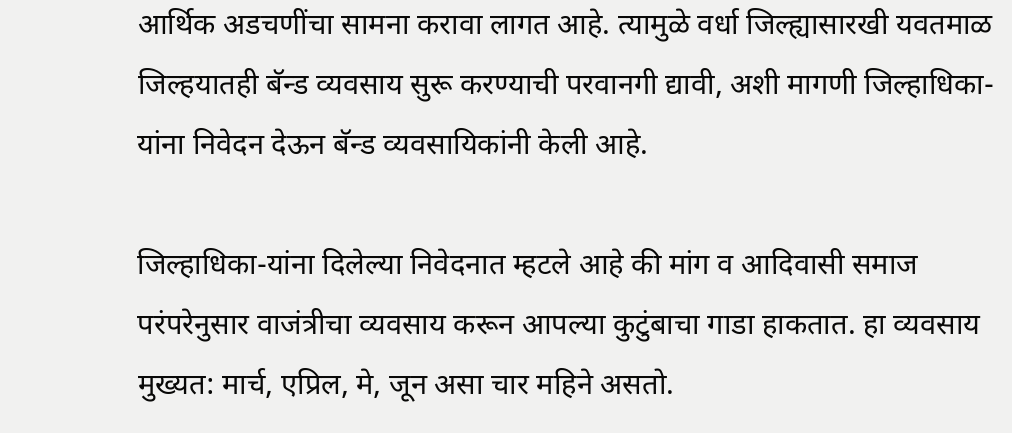आर्थिक अडचणींचा सामना करावा लागत आहे. त्यामुळे वर्धा जिल्ह्यासारखी यवतमाळ जिल्हयातही बॅन्ड व्यवसाय सुरू करण्याची परवानगी द्यावी, अशी मागणी जिल्हाधिका-यांना निवेदन देऊन बॅन्ड व्यवसायिकांनी केली आहे.

जिल्हाधिका-यांना दिलेल्या निवेदनात म्हटले आहे की मांग व आदिवासी समाज परंपरेनुसार वाजंत्रीचा व्यवसाय करून आपल्या कुटुंबाचा गाडा हाकतात. हा व्यवसाय मुख्यत: मार्च, एप्रिल, मे, जून असा चार महिने असतो.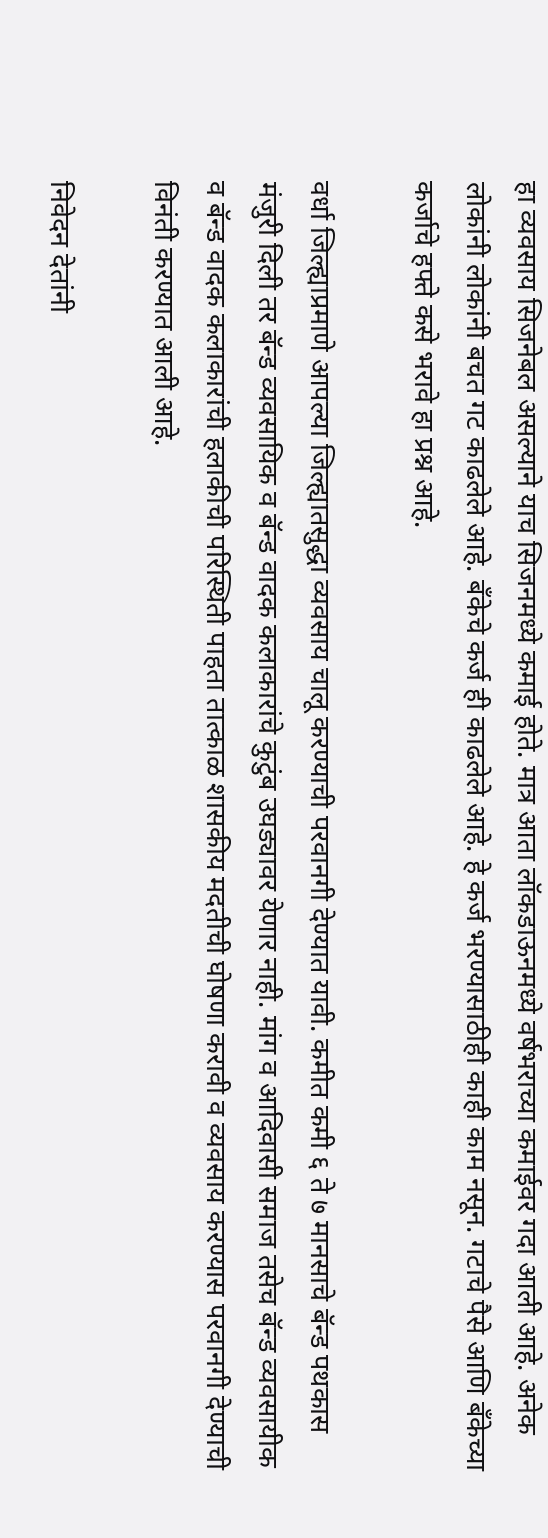हा व्यवसाय सिजनेबल असल्याने याच सिजनमध्ये कमाई होते. मात्र आता लॉकडाऊनमध्ये वर्षभराच्या कमाईवर गदा आली आहे. अनेक लोकांनी लोकांनी बचत गट काढलेले आहे. बँकेचे कर्ज ही काढलेले आहे. हे कर्ज भरण्यासाठीही काही काम नसून. गटाचे पैसे आणि बँकेच्या कर्जाचे हफ्ते कसे भरावे हा प्रश्न आहे.

वर्धा जिल्ह्याप्रमाणे आपल्या जिल्ह्यातसुद्धा व्यवसाय चालू करण्याची परवानगी देण्यात यावी. कमीत कमी ६ ते ७ मानसाचे बॅन्ड पथकास मंजुरी दिली तर बॅन्ड व्यवसायिक व बॅन्ड वादक कलाकारांचे कुटुंब उघड्यावर येणार नाही. मांग व आदिवासी समाज तसेच बॅन्ड व्यवसायीक व बॅन्ड वादक कलाकारांची हलाकीची परिस्थिती पाहता तात्काळ शासकीय मदतीची घोषणा करावी व व्यवसाय करण्यास परवानगी देण्याची विनंती करण्यात आली आहे.

निवेदन देतांनी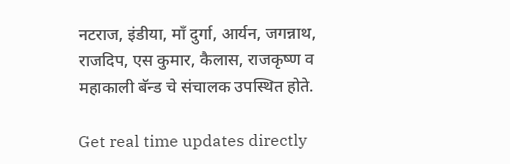नटराज, इंडीया, माँ दुर्गा, आर्यन, जगन्नाथ, राजदिप, एस कुमार, कैलास, राजकृष्ण व महाकाली बॅन्ड चे संचालक उपस्थित होते.

Get real time updates directly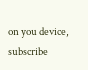on you device, subscribe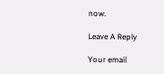now.

Leave A Reply

Your email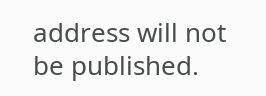address will not be published.